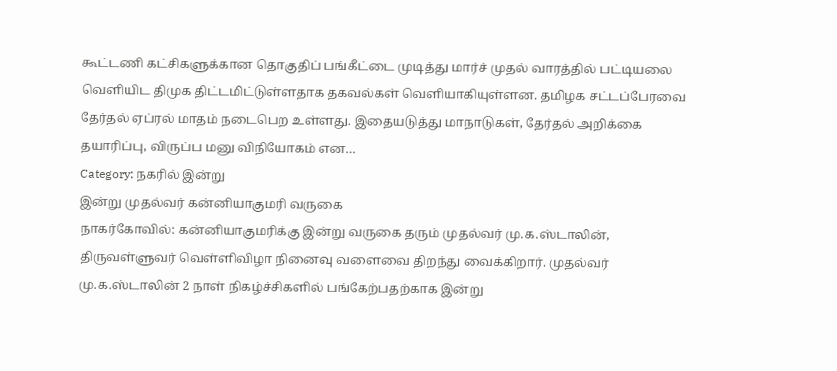கூட்டணி கட்சிகளுக்கான தொகுதிப் பங்கீட்டை முடித்து மார்ச் முதல் வாரத்தில் பட்டியலை வெளியிட திமுக திட்டமிட்டுள்ளதாக தகவல்கள் வெளியாகியுள்ளன. தமிழக சட்டப்பேரவை தேர்தல் ஏப்ரல் மாதம் நடைபெற உள்ளது. இதையடுத்து மாநாடுகள், தேர்தல் அறிக்கை தயாரிப்பு, விருப்ப மனு விநியோகம் என…
Category: நகரில் இன்று
இன்று முதல்வர் கன்னியாகுமரி வருகை
நாகர்கோவில்: கன்னியாகுமரிக்கு இன்று வருகை தரும் முதல்வர் மு.க.ஸ்டாலின், திருவள்ளுவர் வெள்ளிவிழா நினைவு வளைவை திறந்து வைக்கிறார். முதல்வர் மு.க.ஸ்டாலின் 2 நாள் நிகழ்ச்சிகளில் பங்கேற்பதற்காக இன்று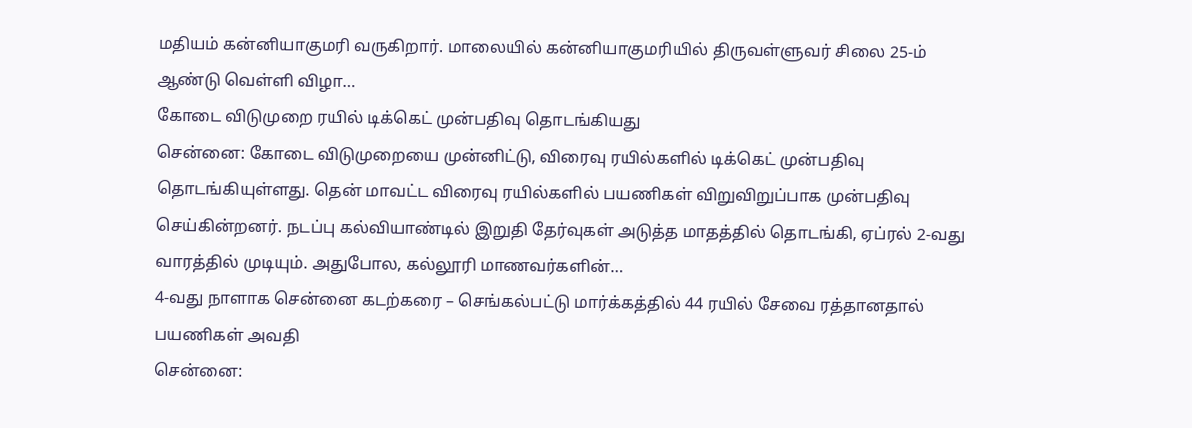மதியம் கன்னியாகுமரி வருகிறார். மாலையில் கன்னியாகுமரியில் திருவள்ளுவர் சிலை 25-ம் ஆண்டு வெள்ளி விழா…
கோடை விடுமுறை ரயில் டிக்கெட் முன்பதிவு தொடங்கியது
சென்னை: கோடை விடுமுறையை முன்னிட்டு, விரைவு ரயில்களில் டிக்கெட் முன்பதிவு தொடங்கியுள்ளது. தென் மாவட்ட விரைவு ரயில்களில் பயணிகள் விறுவிறுப்பாக முன்பதிவு செய்கின்றனர். நடப்பு கல்வியாண்டில் இறுதி தேர்வுகள் அடுத்த மாதத்தில் தொடங்கி, ஏப்ரல் 2-வது வாரத்தில் முடியும். அதுபோல, கல்லூரி மாணவர்களின்…
4-வது நாளாக சென்னை கடற்கரை – செங்கல்பட்டு மார்க்கத்தில் 44 ரயில் சேவை ரத்தானதால் பயணிகள் அவதி
சென்னை: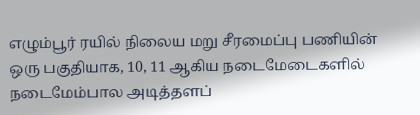எழும்பூர் ரயில் நிலைய மறு சீரமைப்பு பணியின் ஒரு பகுதியாக, 10, 11 ஆகிய நடைமேடைகளில் நடைமேம்பால அடித்தளப்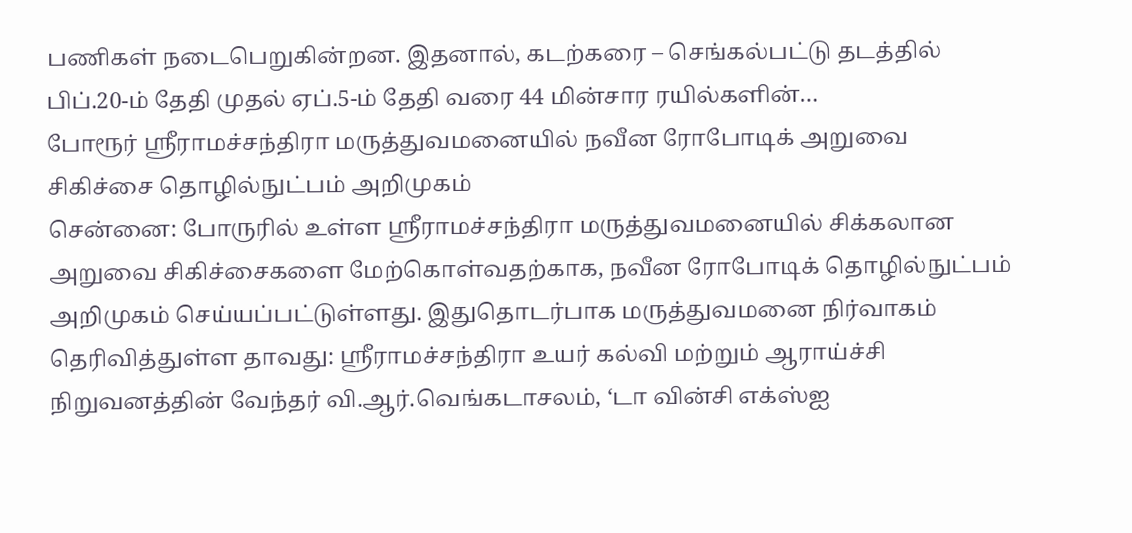பணிகள் நடைபெறுகின்றன. இதனால், கடற்கரை – செங்கல்பட்டு தடத்தில் பிப்.20-ம் தேதி முதல் ஏப்.5-ம் தேதி வரை 44 மின்சார ரயில்களின்…
போரூர் ஸ்ரீராமச்சந்திரா மருத்துவமனையில் நவீன ரோபோடிக் அறுவை சிகிச்சை தொழில்நுட்பம் அறிமுகம்
சென்னை: போருரில் உள்ள ஸ்ரீராமச்சந்திரா மருத்துவமனையில் சிக்கலான அறுவை சிகிச்சைகளை மேற்கொள்வதற்காக, நவீன ரோபோடிக் தொழில்நுட்பம் அறிமுகம் செய்யப்பட்டுள்ளது. இதுதொடர்பாக மருத்துவமனை நிர்வாகம் தெரிவித்துள்ள தாவது: ஸ்ரீராமச்சந்திரா உயர் கல்வி மற்றும் ஆராய்ச்சி நிறுவனத்தின் வேந்தர் வி.ஆர்.வெங்கடாசலம், ‘டா வின்சி எக்ஸ்ஐ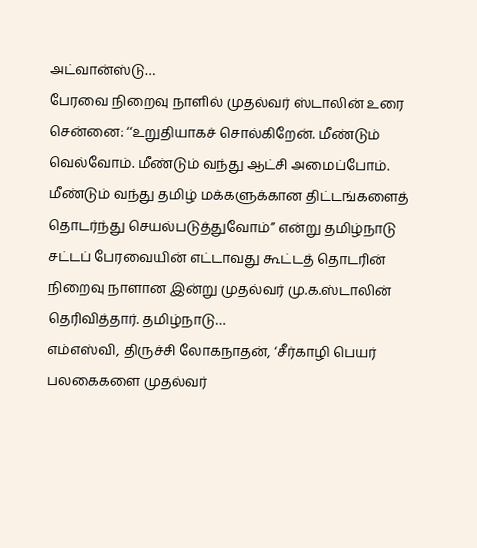அட்வான்ஸ்டு…
பேரவை நிறைவு நாளில் முதல்வர் ஸ்டாலின் உரை
சென்னை: ‘‘உறுதியாகச் சொல்கிறேன். மீண்டும் வெல்வோம். மீண்டும் வந்து ஆட்சி அமைப்போம். மீண்டும் வந்து தமிழ் மக்களுக்கான திட்டங்களைத் தொடர்ந்து செயல்படுத்துவோம்’’ என்று தமிழ்நாடு சட்டப் பேரவையின் எட்டாவது கூட்டத் தொடரின் நிறைவு நாளான இன்று முதல்வர் மு.க.ஸ்டாலின் தெரிவித்தார். தமிழ்நாடு…
எம்எஸ்வி, திருச்சி லோகநாதன், ‘சீர்காழி பெயர் பலகைகளை முதல்வர்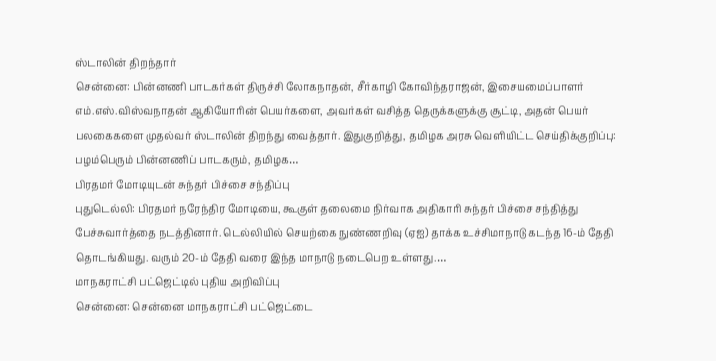ஸ்டாலின் திறந்தார்
சென்னை: பின்னணி பாடகர்கள் திருச்சி லோகநாதன், சீர்காழி கோவிந்தராஜன், இசையமைப்பாளர் எம்.எஸ்.விஸ்வநாதன் ஆகியோரின் பெயர்களை, அவர்கள் வசித்த தெருக்களுக்கு சூட்டி, அதன் பெயர் பலகைகளை முதல்வர் ஸ்டாலின் திறந்து வைத்தார். இதுகுறித்து, தமிழக அரசு வெளியிட்ட செய்திக்குறிப்பு: பழம்பெரும் பின்னணிப் பாடகரும், தமிழக…
பிரதமர் மோடியுடன் சுந்தர் பிச்சை சந்திப்பு
புதுடெல்லி: பிரதமர் நரேந்திர மோடியை, கூகுள் தலைமை நிர்வாக அதிகாரி சுந்தர் பிச்சை சந்தித்து பேச்சுவார்த்தை நடத்தினார். டெல்லியில் செயற்கை நுண்ணறிவு (ஏஐ) தாக்க உச்சிமாநாடு கடந்த 16-ம் தேதி தொடங்கியது. வரும் 20-ம் தேதி வரை இந்த மாநாடு நடைபெற உள்ளது.…
மாநகராட்சி பட்ஜெட்டில் புதிய அறிவிப்பு
சென்னை: சென்னை மாநகராட்சி பட்ஜெட்டை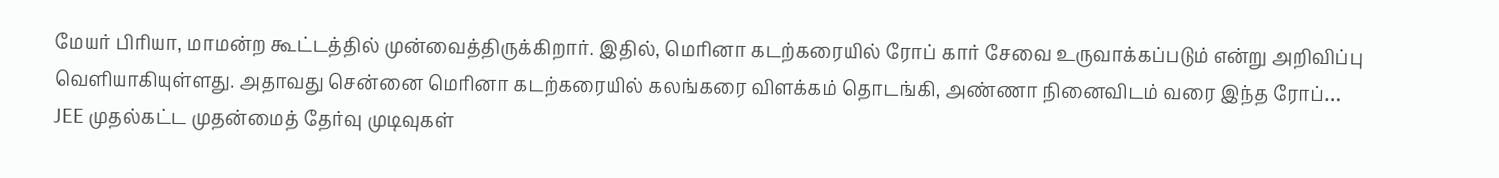மேயர் பிரியா, மாமன்ற கூட்டத்தில் முன்வைத்திருக்கிறார். இதில், மெரினா கடற்கரையில் ரோப் கார் சேவை உருவாக்கப்படும் என்று அறிவிப்பு வெளியாகியுள்ளது. அதாவது சென்னை மெரினா கடற்கரையில் கலங்கரை விளக்கம் தொடங்கி, அண்ணா நினைவிடம் வரை இந்த ரோப்…
JEE முதல்கட்ட முதன்மைத் தேர்வு முடிவுகள்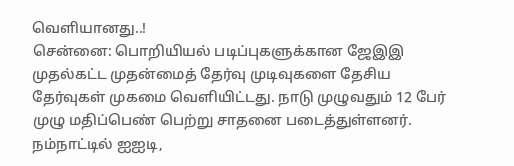வெளியானது..!
சென்னை: பொறியியல் படிப்புகளுக்கான ஜேஇஇ முதல்கட்ட முதன்மைத் தேர்வு முடிவுகளை தேசிய தேர்வுகள் முகமை வெளியிட்டது. நாடு முழுவதும் 12 பேர் முழு மதிப்பெண் பெற்று சாதனை படைத்துள்ளனர். நம்நாட்டில் ஐஐடி,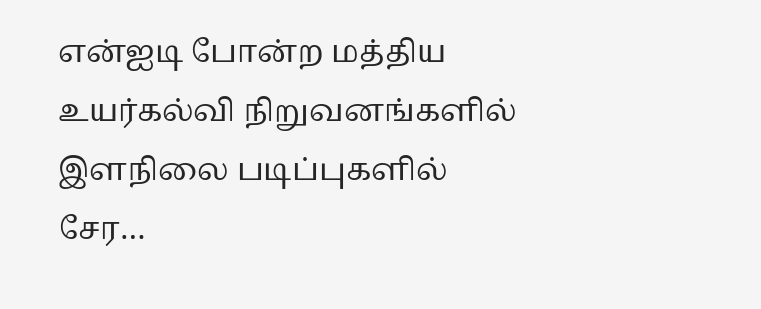என்ஐடி போன்ற மத்திய உயர்கல்வி நிறுவனங்களில் இளநிலை படிப்புகளில் சேர…